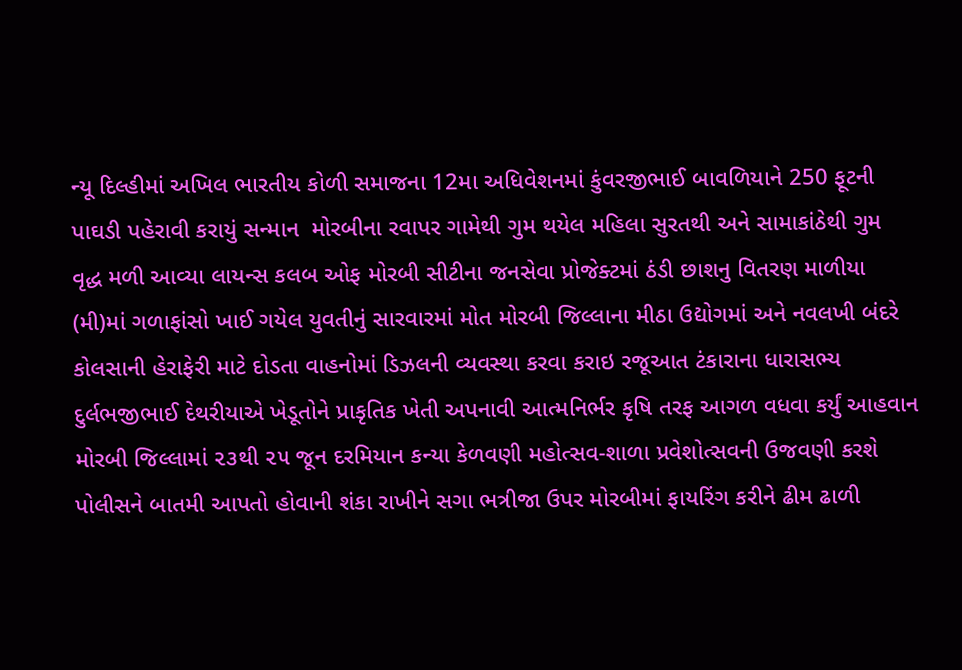ન્યૂ દિલ્હીમાં અખિલ ભારતીય કોળી સમાજના 12મા અધિવેશનમાં કુંવરજીભાઈ બાવળિયાને 250 ફૂટની પાઘડી પહેરાવી કરાયું સન્માન  મોરબીના રવાપર ગામેથી ગુમ થયેલ મહિલા સુરતથી અને સામાકાંઠેથી ગુમ વૃદ્ધ મળી આવ્યા લાયન્સ કલબ ઓફ મોરબી સીટીના જનસેવા પ્રોજેક્ટમાં ઠંડી છાશનુ વિતરણ માળીયા (મી)માં ગળાફાંસો ખાઈ ગયેલ યુવતીનું સારવારમાં મોત મોરબી જિલ્લાના મીઠા ઉદ્યોગમાં અને નવલખી બંદરે કોલસાની હેરાફેરી માટે દોડતા વાહનોમાં ડિઝલની વ્યવસ્થા કરવા કરાઇ રજૂઆત ટંકારાના ધારાસભ્ય દુર્લભજીભાઈ દેથરીયાએ ખેડૂતોને પ્રાકૃતિક ખેતી અપનાવી આત્મનિર્ભર કૃષિ તરફ આગળ વધવા કર્યું આહવાન મોરબી જિલ્લામાં ૨૩થી ૨૫ જૂન દરમિયાન કન્યા કેળવણી મહોત્સવ-શાળા પ્રવેશોત્સવની ઉજવણી કરશે પોલીસને બાતમી આપતો હોવાની શંકા રાખીને સગા ભત્રીજા ઉપર મોરબીમાં ફાયરિંગ કરીને ઢીમ ઢાળી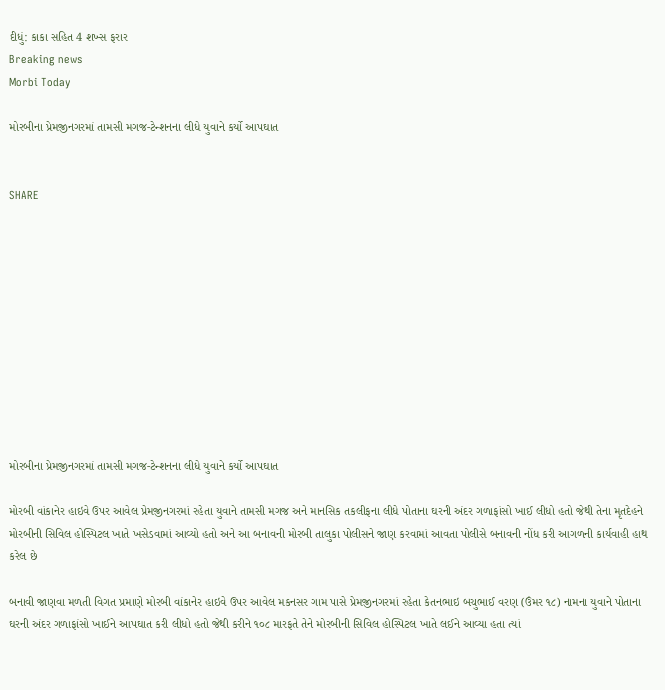દીધું: કાકા સહિત 4 શખ્સ ફરાર
Breaking news
Morbi Today

મોરબીના પ્રેમજીનગરમાં તામસી મગજ-ટેન્શનના લીધે યુવાને કર્યો આપઘાત


SHARE











મોરબીના પ્રેમજીનગરમાં તામસી મગજ-ટેન્શનના લીધે યુવાને કર્યો આપઘાત

મોરબી વાંકાનેર હાઇવે ઉપર આવેલ પ્રેમજીનગરમાં રહેતા યુવાને તામસી મગજ અને માનસિક તકલીફના લીધે પોતાના ઘરની અંદર ગળાફાંસો ખાઈ લીધો હતો જેથી તેના મૃતદેહને મોરબીની સિવિલ હોસ્પિટલ ખાતે ખસેડવામાં આવ્યો હતો અને આ બનાવની મોરબી તાલુકા પોલીસને જાણ કરવામાં આવતા પોલીસે બનાવની નોંધ કરી આગળની કાર્યવાહી હાથ કરેલ છે

બનાવી જાણવા મળતી વિગત પ્રમાણે મોરબી વાંકાનેર હાઇવે ઉપર આવેલ મકનસર ગામ પાસે પ્રેમજીનગરમાં રહેતા કેતનભાઇ બચુભાઈ વરણ (ઉંમર ૧૮) નામના યુવાને પોતાના ઘરની અંદર ગળાફાંસો ખાઈને આપઘાત કરી લીધો હતો જેથી કરીને ૧૦૮ મારફતે તેને મોરબીની સિવિલ હોસ્પિટલ ખાતે લઈને આવ્યા હતા ત્યાં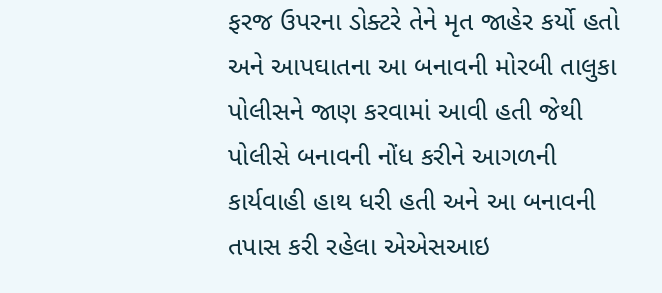ફરજ ઉપરના ડોક્ટરે તેને મૃત જાહેર કર્યો હતો અને આપઘાતના આ બનાવની મોરબી તાલુકા પોલીસને જાણ કરવામાં આવી હતી જેથી પોલીસે બનાવની નોંધ કરીને આગળની કાર્યવાહી હાથ ધરી હતી અને આ બનાવની તપાસ કરી રહેલા એએસઆઇ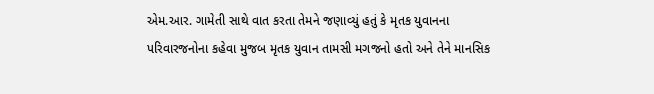એમ.આર. ગામેતી સાથે વાત કરતા તેમને જણાવ્યું હતું કે મૃતક યુવાનના પરિવારજનોના કહેવા મુજબ મૃતક યુવાન તામસી મગજનો હતો અને તેને માનસિક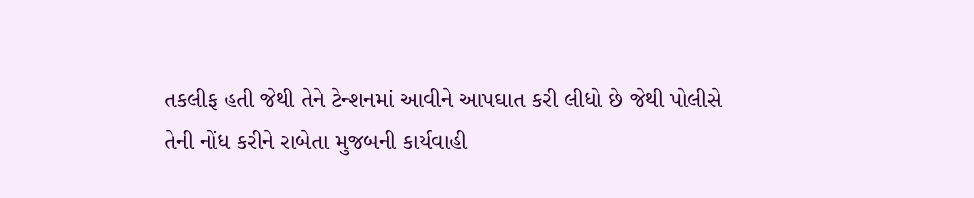તકલીફ હતી જેથી તેને ટેન્શનમાં આવીને આપઘાત કરી લીધો છે જેથી પોલીસે તેની નોંધ કરીને રાબેતા મુજબની કાર્યવાહી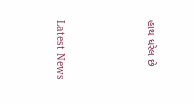હાથ ધરેલ છે






Latest News